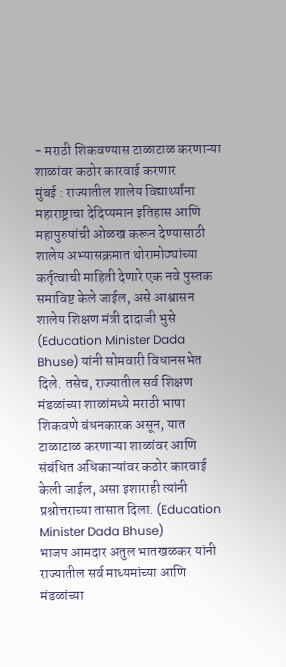- मराठी शिकवण्यास टाळाटाळ करणाऱ्या शाळांवर कठोर कारवाई करणार
मुंबई : राज्यातील शालेय विद्यार्थ्यांना महाराष्ट्राचा देदिप्यमान इतिहास आणि महापुरुषांची ओळख करून देण्यासाठी शालेय अभ्यासक्रमात थोरामोठ्यांच्या कर्तृत्वाची माहिती देणारे एक नवे पुस्तक समाविष्ट केले जाईल, असे आश्वासन शालेय शिक्षण मंत्री दादाजी भुसे (Education Minister Dada Bhuse) यांनी सोमवारी विधानसभेत दिले. तसेच, राज्यातील सर्व शिक्षण मंडळांच्या शाळांमध्ये मराठी भाषा शिकवणे बंधनकारक असून, यात टाळाटाळ करणाऱ्या शाळांवर आणि संबंधित अधिकाऱ्यांवर कठोर कारवाई केली जाईल, असा इशाराही त्यांनी प्रश्नोत्तराच्या तासात दिला. (Education Minister Dada Bhuse)
भाजप आमदार अतुल भातखळकर यांनी राज्यातील सर्व माध्यमांच्या आणि मंडळांच्या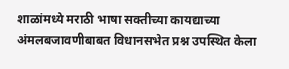शाळांमध्ये मराठी भाषा सक्तीच्या कायद्याच्या अंमलबजावणीबाबत विधानसभेत प्रश्न उपस्थित केला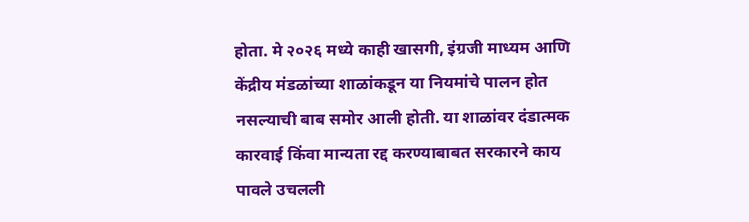होता. मे २०२६ मध्ये काही खासगी, इंग्रजी माध्यम आणि केंद्रीय मंडळांच्या शाळांकडून या नियमांचे पालन होत नसल्याची बाब समोर आली होती. या शाळांवर दंडात्मक कारवाई किंवा मान्यता रद्द करण्याबाबत सरकारने काय पावले उचलली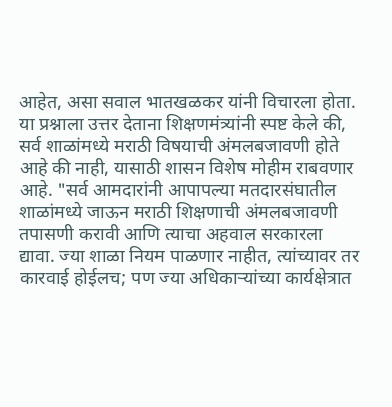आहेत, असा सवाल भातखळकर यांनी विचारला होता. या प्रश्नाला उत्तर देताना शिक्षणमंत्र्यांनी स्पष्ट केले की, सर्व शाळांमध्ये मराठी विषयाची अंमलबजावणी होते आहे की नाही, यासाठी शासन विशेष मोहीम राबवणार आहे. "सर्व आमदारांनी आपापल्या मतदारसंघातील शाळांमध्ये जाऊन मराठी शिक्षणाची अंमलबजावणी तपासणी करावी आणि त्याचा अहवाल सरकारला द्यावा. ज्या शाळा नियम पाळणार नाहीत, त्यांच्यावर तर कारवाई होईलच; पण ज्या अधिकाऱ्यांच्या कार्यक्षेत्रात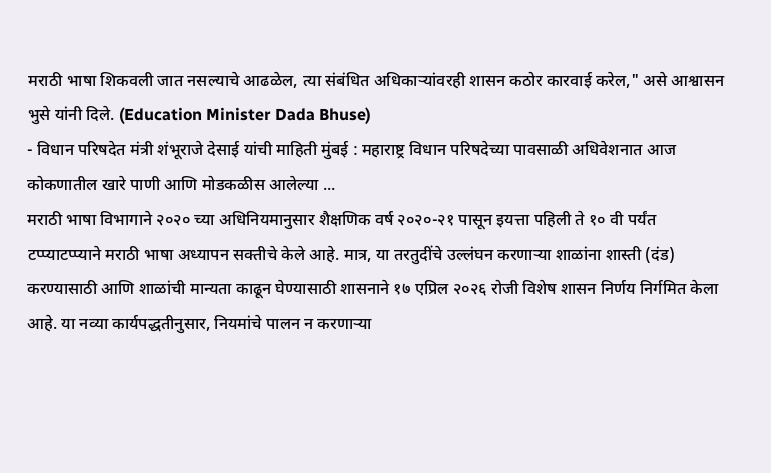मराठी भाषा शिकवली जात नसल्याचे आढळेल, त्या संबंधित अधिकाऱ्यांवरही शासन कठोर कारवाई करेल," असे आश्वासन भुसे यांनी दिले. (Education Minister Dada Bhuse)
- विधान परिषदेत मंत्री शंभूराजे देसाई यांची माहिती मुंबई : महाराष्ट्र विधान परिषदेच्या पावसाळी अधिवेशनात आज कोकणातील खारे पाणी आणि मोडकळीस आलेल्या ...
मराठी भाषा विभागाने २०२० च्या अधिनियमानुसार शैक्षणिक वर्ष २०२०-२१ पासून इयत्ता पहिली ते १० वी पर्यंत टप्प्याटप्प्याने मराठी भाषा अध्यापन सक्तीचे केले आहे. मात्र, या तरतुदींचे उल्लंघन करणाऱ्या शाळांना शास्ती (दंड) करण्यासाठी आणि शाळांची मान्यता काढून घेण्यासाठी शासनाने १७ एप्रिल २०२६ रोजी विशेष शासन निर्णय निर्गमित केला आहे. या नव्या कार्यपद्धतीनुसार, नियमांचे पालन न करणाऱ्या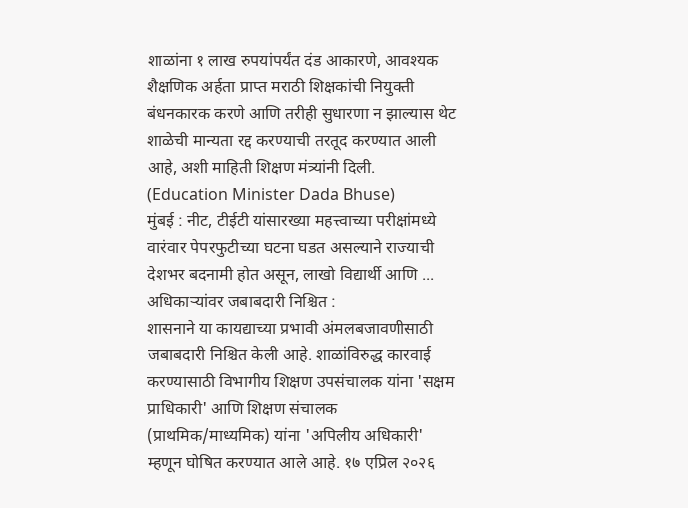शाळांना १ लाख रुपयांपर्यंत दंड आकारणे, आवश्यक शैक्षणिक अर्हता प्राप्त मराठी शिक्षकांची नियुक्ती बंधनकारक करणे आणि तरीही सुधारणा न झाल्यास थेट शाळेची मान्यता रद्द करण्याची तरतूद करण्यात आली आहे, अशी माहिती शिक्षण मंत्र्यांनी दिली. (Education Minister Dada Bhuse)
मुंबई : नीट, टीईटी यांसारख्या महत्त्वाच्या परीक्षांमध्ये वारंवार पेपरफुटीच्या घटना घडत असल्याने राज्याची देशभर बदनामी होत असून, लाखो विद्यार्थी आणि ...
अधिकाऱ्यांवर जबाबदारी निश्चित :
शासनाने या कायद्याच्या प्रभावी अंमलबजावणीसाठी जबाबदारी निश्चित केली आहे. शाळांविरुद्ध कारवाई करण्यासाठी विभागीय शिक्षण उपसंचालक यांना 'सक्षम प्राधिकारी' आणि शिक्षण संचालक (प्राथमिक/माध्यमिक) यांना 'अपिलीय अधिकारी' म्हणून घोषित करण्यात आले आहे. १७ एप्रिल २०२६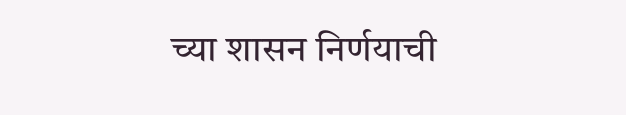च्या शासन निर्णयाची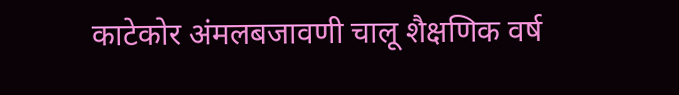काटेकोर अंमलबजावणी चालू शैक्षणिक वर्ष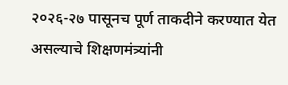२०२६-२७ पासूनच पूर्ण ताकदीने करण्यात येत असल्याचे शिक्षणमंत्र्यांनी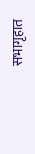सभागृहात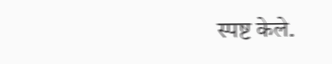स्पष्ट केले.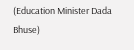(Education Minister Dada Bhuse)